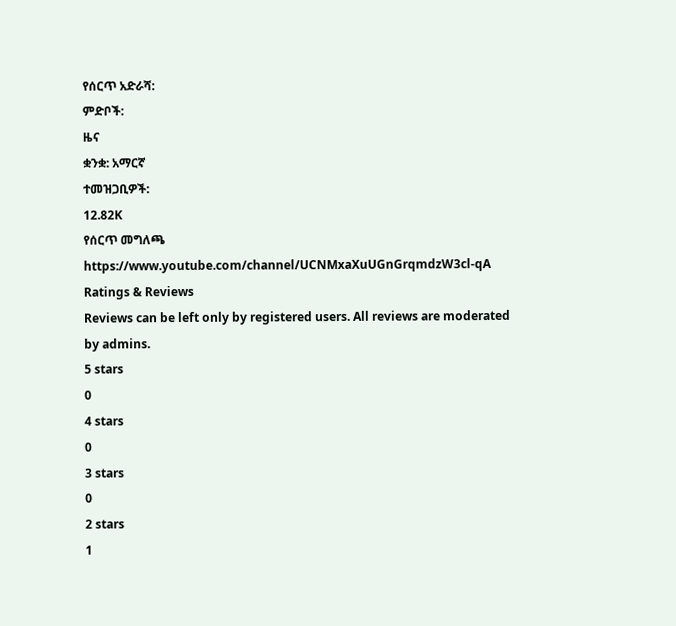የሰርጥ አድራሻ:
ምድቦች:
ዜና
ቋንቋ: አማርኛ
ተመዝጋቢዎች:
12.82K
የሰርጥ መግለጫ
https://www.youtube.com/channel/UCNMxaXuUGnGrqmdzW3cl-qA
Ratings & Reviews
Reviews can be left only by registered users. All reviews are moderated by admins.
5 stars
0
4 stars
0
3 stars
0
2 stars
1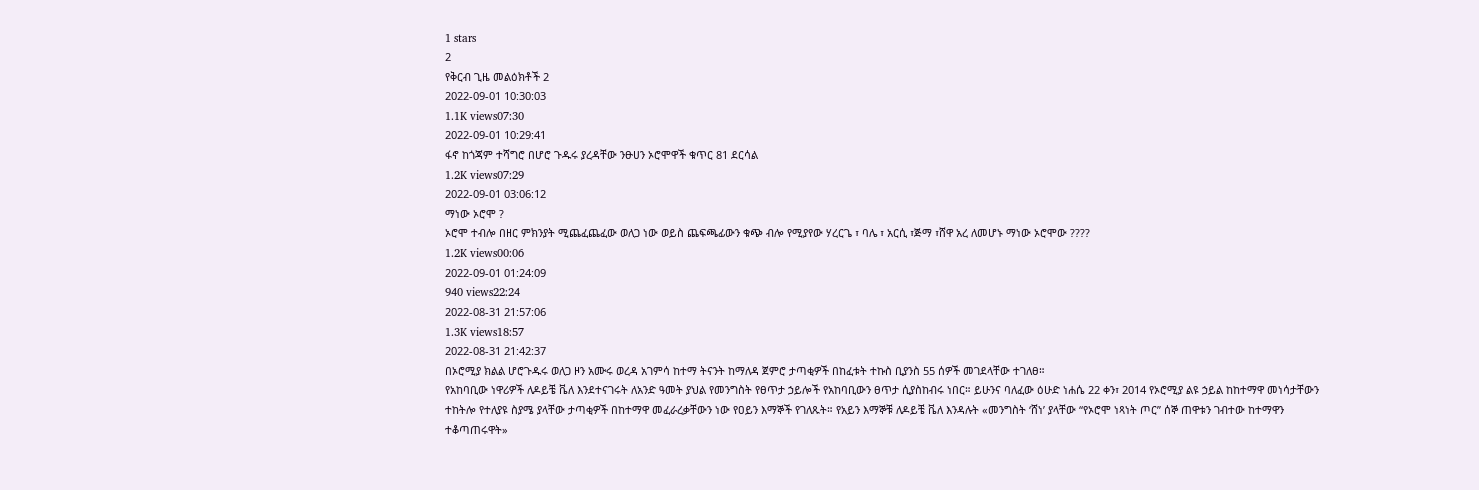1 stars
2
የቅርብ ጊዜ መልዕክቶች 2
2022-09-01 10:30:03
1.1K views07:30
2022-09-01 10:29:41
ፋኖ ከጎጃም ተሻግሮ በሆሮ ጉዱሩ ያረዳቸው ንፁሀን ኦሮሞዋች ቁጥር 81 ደርሳል
1.2K views07:29
2022-09-01 03:06:12
ማነው ኦሮሞ ?
ኦሮሞ ተብሎ በዘር ምክንያት ሚጨፈጨፈው ወለጋ ነው ወይስ ጨፍጫፊውን ቁጭ ብሎ የሚያየው ሃረርጌ ፣ ባሌ ፣ አርሲ ፣ጅማ ፣ሸዋ አረ ለመሆኑ ማነው ኦሮሞው ????
1.2K views00:06
2022-09-01 01:24:09
940 views22:24
2022-08-31 21:57:06
1.3K views18:57
2022-08-31 21:42:37
በኦሮሚያ ክልል ሆሮጉዱሩ ወለጋ ዞን አሙሩ ወረዳ አገምሳ ከተማ ትናንት ከማለዳ ጀምሮ ታጣቂዎች በከፈቱት ተኩስ ቢያንስ 55 ሰዎች መገደላቸው ተገለፀ።
የአከባቢው ነዋሪዎች ለዶይቼ ቬለ እንደተናገሩት ለአንድ ዓመት ያህል የመንግስት የፀጥታ ኃይሎች የአከባቢውን ፀጥታ ሲያስከብሩ ነበር። ይሁንና ባለፈው ዕሁድ ነሐሴ 22 ቀን፣ 2014 የኦሮሚያ ልዩ ኃይል ከከተማዋ መነሳታቸውን ተከትሎ የተለያዩ ስያሜ ያላቸው ታጣቂዎች በከተማዋ መፈራረቃቸውን ነው የዐይን እማኞች የገለጹት። የአይን እማኞቹ ለዶይቼ ቬለ እንዳሉት «መንግስት ‘ሸነ’ ያላቸው “የኦሮሞ ነጻነት ጦር” ሰኞ ጠዋቱን ገብተው ከተማዋን ተቆጣጠሩዋት»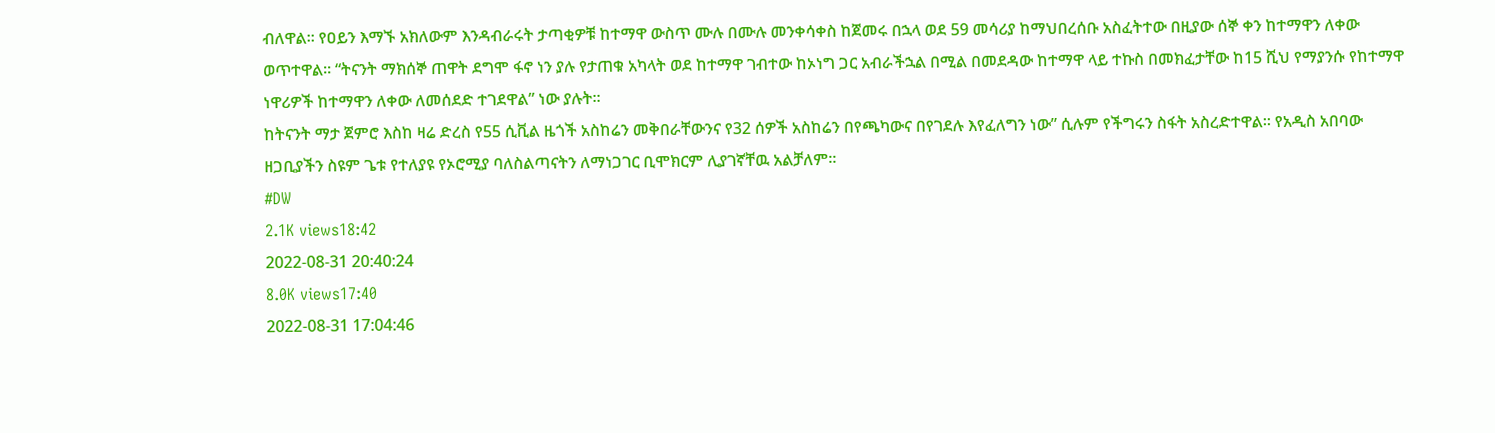ብለዋል። የዐይን እማኙ አክለውም እንዳብራሩት ታጣቂዎቹ ከተማዋ ውስጥ ሙሉ በሙሉ መንቀሳቀስ ከጀመሩ በኋላ ወደ 59 መሳሪያ ከማህበረሰቡ አስፈትተው በዚያው ሰኞ ቀን ከተማዋን ለቀው ወጥተዋል፡፡ “ትናንት ማክሰኞ ጠዋት ደግሞ ፋኖ ነን ያሉ የታጠቁ አካላት ወደ ከተማዋ ገብተው ከኦነግ ጋር አብራችኋል በሚል በመደዳው ከተማዋ ላይ ተኩስ በመክፈታቸው ከ15 ሺህ የማያንሱ የከተማዋ ነዋሪዎች ከተማዋን ለቀው ለመሰደድ ተገደዋል” ነው ያሉት፡፡
ከትናንት ማታ ጀምሮ እስከ ዛሬ ድረስ የ55 ሲቪል ዜጎች አስከሬን መቅበራቸውንና የ32 ሰዎች አስከሬን በየጫካውና በየገደሉ እየፈለግን ነው” ሲሉም የችግሩን ስፋት አስረድተዋል፡፡ የአዲስ አበባው ዘጋቢያችን ስዩም ጌቱ የተለያዩ የኦሮሚያ ባለስልጣናትን ለማነጋገር ቢሞክርም ሊያገኛቸዉ አልቻለም።
#DW
2.1K views18:42
2022-08-31 20:40:24
8.0K views17:40
2022-08-31 17:04:46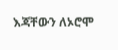እጃቸውን ለኦሮሞ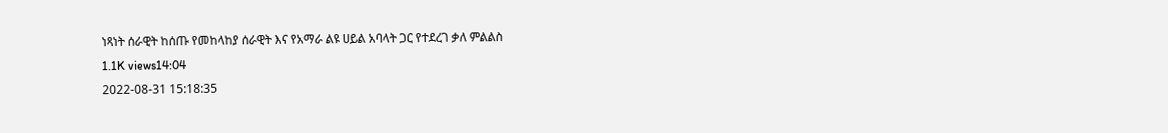ነጻነት ሰራዊት ከሰጡ የመከላከያ ሰራዊት እና የአማራ ልዩ ሀይል አባላት ጋር የተደረገ ቃለ ምልልስ
1.1K views14:04
2022-08-31 15:18:35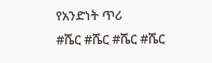የአንድነት ጥሪ
#ሼር #ሼር #ሼር #ሼር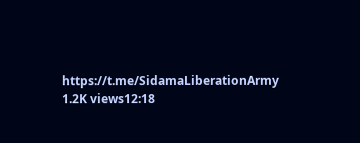https://t.me/SidamaLiberationArmy
1.2K views12:18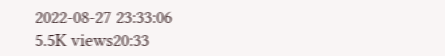2022-08-27 23:33:06
5.5K views20:33